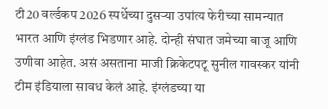टी20 वर्ल्डकप 2026 स्पर्धेच्या दुसऱ्या उपांत्य फेरीच्या सामन्यात भारत आणि इंग्लंड भिडणार आहे. दोन्ही संघात जमेच्या बाजू आणि उणीवा आहेत. असं असताना माजी क्रिकेटपटू सुनील गावस्कर यांनी टीम इंडियाला सावध केलं आहे. इंग्लंडच्या या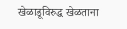खेळाडूविरुद्ध खेळताना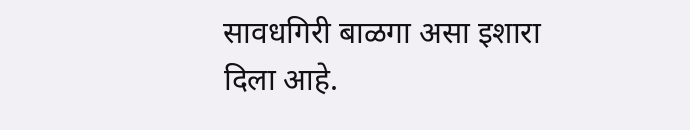सावधगिरी बाळगा असा इशारा दिला आहे.